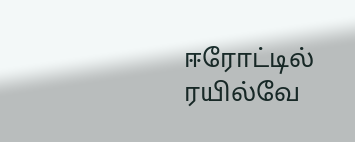ஈரோட்டில் ரயில்வே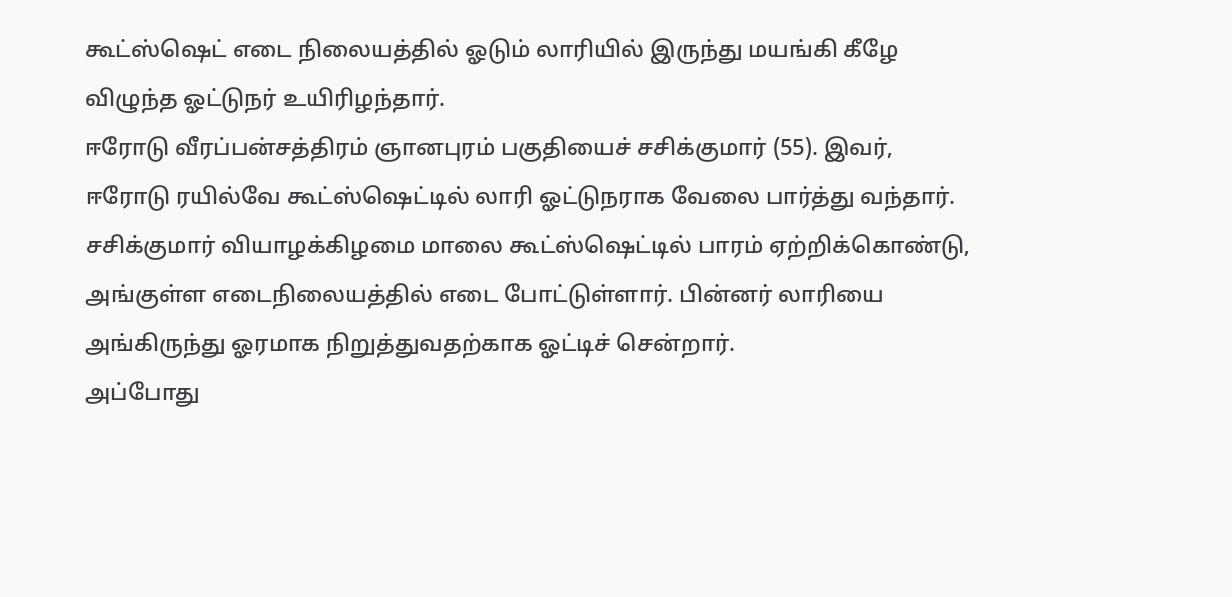கூட்ஸ்ஷெட் எடை நிலையத்தில் ஓடும் லாரியில் இருந்து மயங்கி கீழே விழுந்த ஓட்டுநர் உயிரிழந்தார்.
ஈரோடு வீரப்பன்சத்திரம் ஞானபுரம் பகுதியைச் சசிக்குமார் (55). இவர், ஈரோடு ரயில்வே கூட்ஸ்ஷெட்டில் லாரி ஓட்டுநராக வேலை பார்த்து வந்தார்.
சசிக்குமார் வியாழக்கிழமை மாலை கூட்ஸ்ஷெட்டில் பாரம் ஏற்றிக்கொண்டு, அங்குள்ள எடைநிலையத்தில் எடை போட்டுள்ளார். பின்னர் லாரியை அங்கிருந்து ஓரமாக நிறுத்துவதற்காக ஓட்டிச் சென்றார்.
அப்போது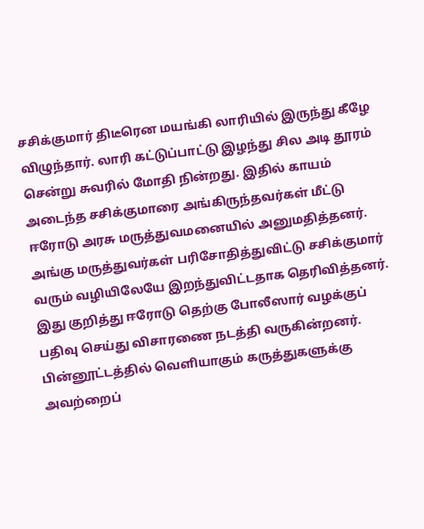சசிக்குமார் திடீரென மயங்கி லாரியில் இருந்து கீழே விழுந்தார். லாரி கட்டுப்பாட்டு இழந்து சில அடி தூரம் சென்று சுவரில் மோதி நின்றது. இதில் காயம் அடைந்த சசிக்குமாரை அங்கிருந்தவர்கள் மீட்டு ஈரோடு அரசு மருத்துவமனையில் அனுமதித்தனர்.
அங்கு மருத்துவர்கள் பரிசோதித்துவிட்டு சசிக்குமார் வரும் வழியிலேயே இறந்துவிட்டதாக தெரிவித்தனர்.
இது குறித்து ஈரோடு தெற்கு போலீஸார் வழக்குப் பதிவு செய்து விசாரணை நடத்தி வருகின்றனர்.
பின்னூட்டத்தில் வெளியாகும் கருத்துகளுக்கு அவற்றைப்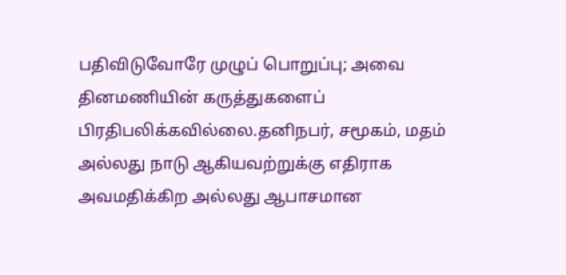பதிவிடுவோரே முழுப் பொறுப்பு; அவை தினமணியின் கருத்துகளைப் பிரதிபலிக்கவில்லை.தனிநபர், சமூகம், மதம் அல்லது நாடு ஆகியவற்றுக்கு எதிராக அவமதிக்கிற அல்லது ஆபாசமான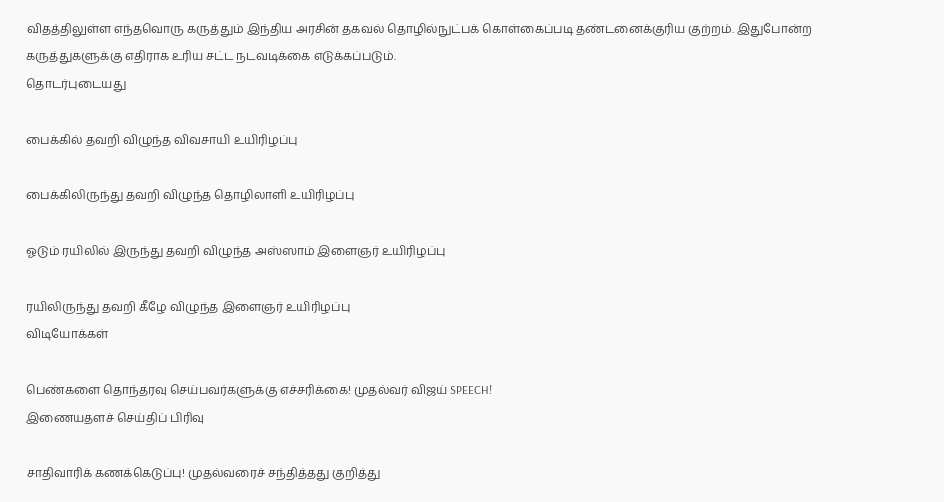விதத்திலுள்ள எந்தவொரு கருத்தும் இந்திய அரசின் தகவல் தொழில்நுட்பக் கொள்கைப்படி தண்டனைக்குரிய குற்றம். இதுபோன்ற கருத்துகளுக்கு எதிராக உரிய சட்ட நடவடிக்கை எடுக்கப்படும்.
தொடர்புடையது

பைக்கில் தவறி விழுந்த விவசாயி உயிரிழப்பு

பைக்கிலிருந்து தவறி விழுந்த தொழிலாளி உயிரிழப்பு

ஓடும் ரயிலில் இருந்து தவறி விழுந்த அஸ்ஸாம் இளைஞர் உயிரிழப்பு

ரயிலிருந்து தவறி கீழே விழுந்த இளைஞர் உயிரிழப்பு
விடியோக்கள்

பெண்களை தொந்தரவு செய்பவர்களுக்கு எச்சரிக்கை! முதல்வர் விஜய் SPEECH!
இணையதளச் செய்திப் பிரிவு

சாதிவாரிக் கணக்கெடுப்பு! முதல்வரைச் சந்தித்தது குறித்து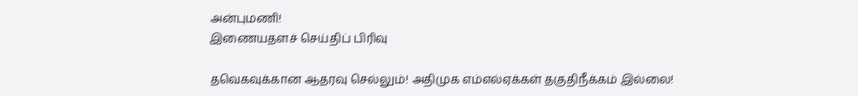அன்புமணி!
இணையதளச் செய்திப் பிரிவு

தவெகவுக்கான ஆதரவு செல்லும்! அதிமுக எம்எல்ஏக்கள் தகுதிநீக்கம் இல்லை!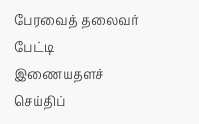பேரவைத் தலைவர் பேட்டி
இணையதளச் செய்திப்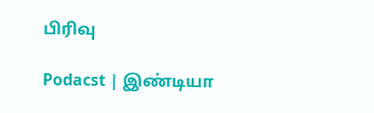பிரிவு

Podacst | இண்டியா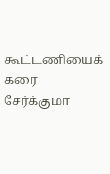கூட்டணியைக் கரை சேர்க்குமா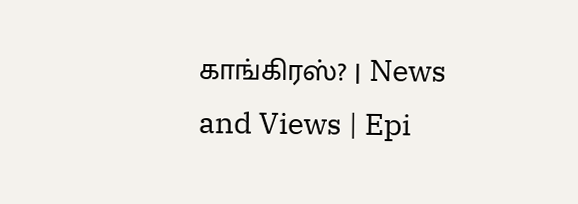காங்கிரஸ்? | News and Views | Epi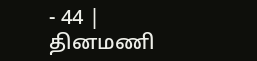- 44 |
தினமணி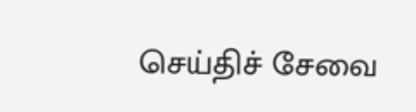செய்திச் சேவை